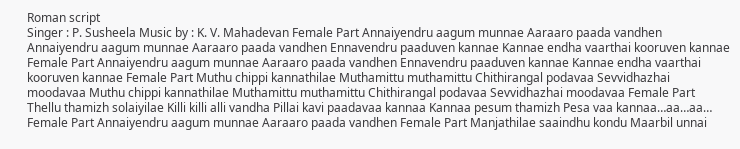Roman script
Singer : P. Susheela Music by : K. V. Mahadevan Female Part Annaiyendru aagum munnae Aaraaro paada vandhen Annaiyendru aagum munnae Aaraaro paada vandhen Ennavendru paaduven kannae Kannae endha vaarthai kooruven kannae Female Part Annaiyendru aagum munnae Aaraaro paada vandhen Ennavendru paaduven kannae Kannae endha vaarthai kooruven kannae Female Part Muthu chippi kannathilae Muthamittu muthamittu Chithirangal podavaa Sevvidhazhai moodavaa Muthu chippi kannathilae Muthamittu muthamittu Chithirangal podavaa Sevvidhazhai moodavaa Female Part Thellu thamizh solaiyilae Killi killi alli vandha Pillai kavi paadavaa kannaa Kannaa pesum thamizh Pesa vaa kannaa…aa…aa… Female Part Annaiyendru aagum munnae Aaraaro paada vandhen Female Part Manjathilae saaindhu kondu Maarbil unnai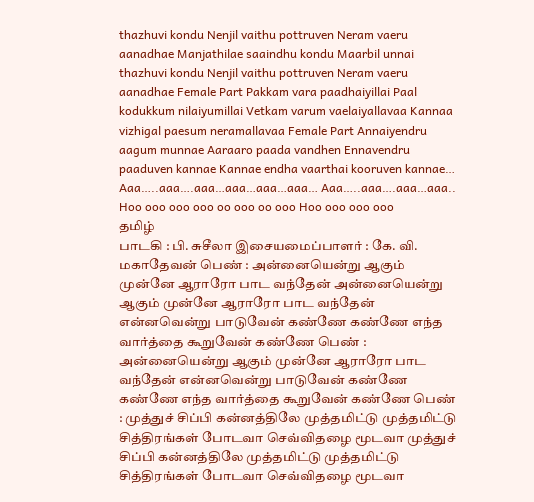thazhuvi kondu Nenjil vaithu pottruven Neram vaeru aanadhae Manjathilae saaindhu kondu Maarbil unnai thazhuvi kondu Nenjil vaithu pottruven Neram vaeru aanadhae Female Part Pakkam vara paadhaiyillai Paal kodukkum nilaiyumillai Vetkam varum vaelaiyallavaa Kannaa vizhigal paesum neramallavaa Female Part Annaiyendru aagum munnae Aaraaro paada vandhen Ennavendru paaduven kannae Kannae endha vaarthai kooruven kannae… Aaa…..aaa….aaa…aaa…aaa…aaa… Aaa…..aaa….aaa…aaa.. Hoo ooo ooo ooo oo ooo oo ooo Hoo ooo ooo ooo
தமிழ்
பாடகி : பி. சுசீலா இசையமைப்பாளர் : கே. வி. மகாதேவன் பெண் : அன்னையென்று ஆகும் முன்னே ஆராரோ பாட வந்தேன் அன்னையென்று ஆகும் முன்னே ஆராரோ பாட வந்தேன் என்னவென்று பாடுவேன் கண்ணே கண்ணே எந்த வார்த்தை கூறுவேன் கண்ணே பெண் : அன்னையென்று ஆகும் முன்னே ஆராரோ பாட வந்தேன் என்னவென்று பாடுவேன் கண்ணே கண்ணே எந்த வார்த்தை கூறுவேன் கண்ணே பெண் : முத்துச் சிப்பி கன்னத்திலே முத்தமிட்டு முத்தமிட்டு சித்திரங்கள் போடவா செவ்விதழை மூடவா முத்துச் சிப்பி கன்னத்திலே முத்தமிட்டு முத்தமிட்டு சித்திரங்கள் போடவா செவ்விதழை மூடவா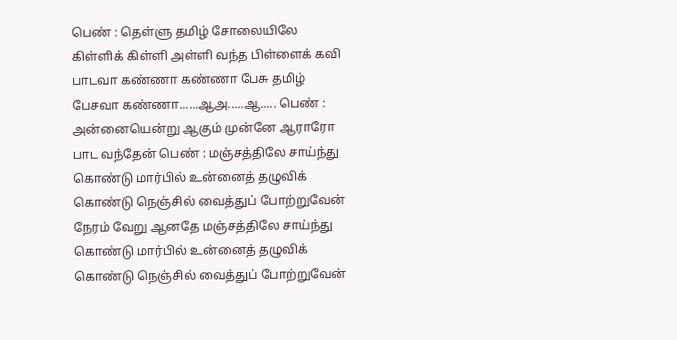பெண் : தெள்ளு தமிழ் சோலையிலே கிள்ளிக் கிள்ளி அள்ளி வந்த பிள்ளைக் கவி பாடவா கண்ணா கண்ணா பேசு தமிழ் பேசவா கண்ணா......ஆஅ.....ஆ..... பெண் : அன்னையென்று ஆகும் முன்னே ஆராரோ பாட வந்தேன் பெண் : மஞ்சத்திலே சாய்ந்து கொண்டு மார்பில் உன்னைத் தழுவிக் கொண்டு நெஞ்சில் வைத்துப் போற்றுவேன் நேரம் வேறு ஆனதே மஞ்சத்திலே சாய்ந்து கொண்டு மார்பில் உன்னைத் தழுவிக் கொண்டு நெஞ்சில் வைத்துப் போற்றுவேன்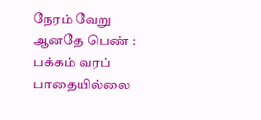நேரம் வேறு ஆனதே பெண் : பக்கம் வரப் பாதையில்லை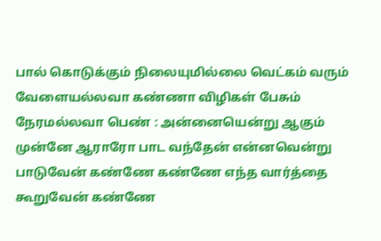பால் கொடுக்கும் நிலையுமில்லை வெட்கம் வரும் வேளையல்லவா கண்ணா விழிகள் பேசும் நேரமல்லவா பெண் : அன்னையென்று ஆகும் முன்னே ஆராரோ பாட வந்தேன் என்னவென்று பாடுவேன் கண்ணே கண்ணே எந்த வார்த்தை கூறுவேன் கண்ணே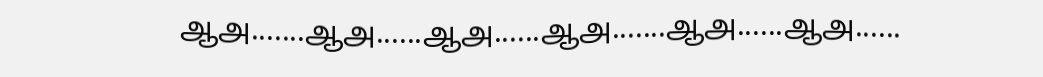ஆஅ.......ஆஅ......ஆஅ......ஆஅ.......ஆஅ......ஆஅ......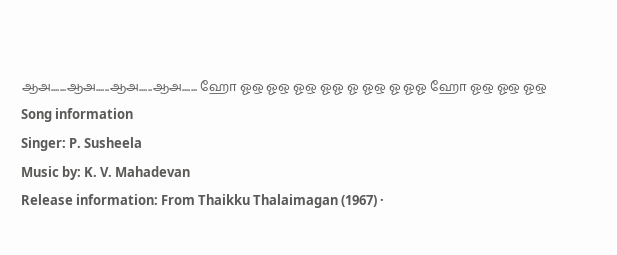ஆஅ.......ஆஅ......ஆஅ......ஆஅ....... ஹோ ஓஒ ஓஒ ஓஒ ஓஓ ஓ ஓஒ ஓ ஓஓ ஹோ ஓஒ ஓஒ ஓஒ
Song information
Singer: P. Susheela
Music by: K. V. Mahadevan
Release information: From Thaikku Thalaimagan (1967) ·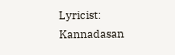Lyricist: Kannadasan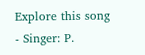Explore this song
- Singer: P.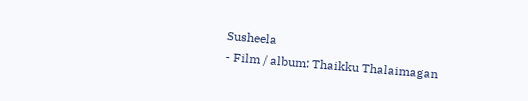Susheela
- Film / album: Thaikku Thalaimagan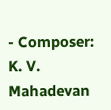- Composer: K. V. Mahadevan